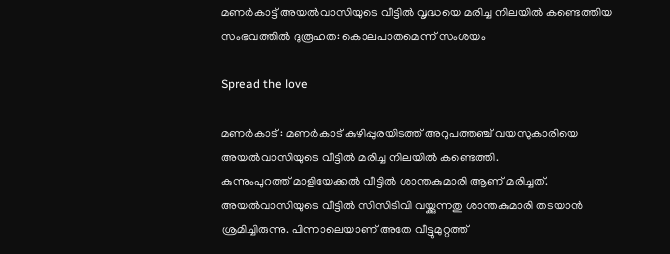മണർകാട്ട് അയൽവാസിയുടെ വീട്ടിൽ വൃദ്ധയെ മരിച്ച നിലയിൽ കണ്ടെത്തിയ സംഭവത്തിൽ ദുരൂഹത: കൊലപാതമെന്ന് സംശയം

Spread the love

മണർകാട് : മണർകാട് കുഴിപ്പുരയിടത്ത് അറുപത്തഞ്ച് വയസുകാരിയെ അയല്‍വാസിയുടെ വീട്ടില്‍ മരിച്ച നിലയില്‍ കണ്ടെത്തി.
കുന്നുംപുറത്ത് മാളിയേക്കല്‍ വീട്ടില്‍ ശാന്തകുമാരി ആണ് മരിച്ചത്. അയല്‍വാസിയുടെ വീട്ടില്‍ സിസിടിവി വയ്ക്കുന്നതു ശാന്തകുമാരി തടയാൻ ശ്രമിച്ചിരുന്നു. പിന്നാലെയാണ് അതേ വീട്ടുമുറ്റത്ത്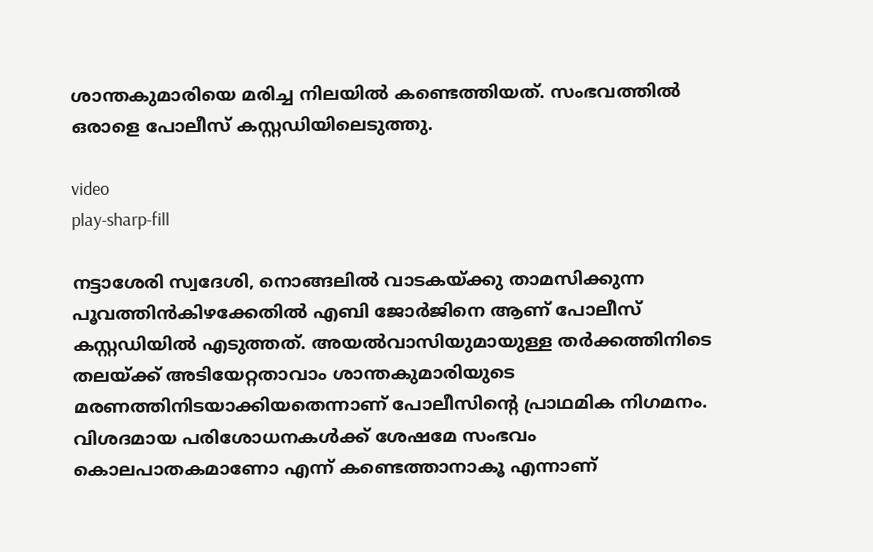ശാന്തകുമാരിയെ മരിച്ച നിലയില്‍ കണ്ടെത്തിയത്. സംഭവത്തില്‍ ഒരാളെ പോലീസ് കസ്റ്റഡിയിലെടുത്തു.

video
play-sharp-fill

നട്ടാശേരി സ്വദേശി, നൊങ്ങലില്‍ വാടകയ്ക്കു താമസിക്കുന്ന പൂവത്തിൻകിഴക്കേതില്‍ എബി ജോർജിനെ ആണ് പോലീസ് കസ്റ്റഡിയില്‍ എടുത്തത്. അയല്‍വാസിയുമായുള്ള തർക്കത്തിനിടെ തലയ്ക്ക് അടിയേറ്റതാവാം ശാന്തകുമാരിയുടെ മരണത്തിനിടയാക്കിയതെന്നാണ് പോലീസിന്റെ പ്രാഥമിക നിഗമനം. വിശദമായ പരിശോധനകള്‍ക്ക് ശേഷമേ സംഭവം കൊലപാതകമാണോ എന്ന് കണ്ടെത്താനാകൂ എന്നാണ്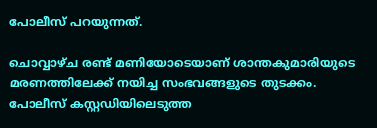പോലീസ് പറയുന്നത്.

ചൊവ്വാഴ്ച രണ്ട് മണിയോടെയാണ് ശാന്തകുമാരിയുടെ മരണത്തിലേക്ക് നയിച്ച സംഭവങ്ങളുടെ തുടക്കം. പോലീസ് കസ്റ്റഡിയിലെടുത്ത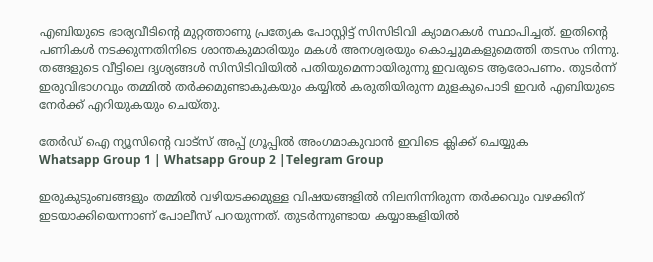എബിയുടെ ഭാര്യവീടിന്റെ മുറ്റത്താണു പ്രത്യേക പോസ്റ്റിട്ട് സിസിടിവി ക്യാമറകള്‍ സ്ഥാപിച്ചത്. ഇതിന്റെ പണികള്‍ നടക്കുന്നതിനിടെ ശാന്തകുമാരിയും മകള്‍ അനശ്വരയും കൊച്ചുമകളുമെത്തി തടസം നിന്നു. തങ്ങളുടെ വീട്ടിലെ ദൃശ്യങ്ങള്‍ സിസിടിവിയില്‍ പതിയുമെന്നായിരുന്നു ഇവരുടെ ആരോപണം. തുടർന്ന് ഇരുവിഭാഗവും തമ്മില്‍ തർക്കമുണ്ടാകുകയും കയ്യില്‍ കരുതിയിരുന്ന മുളകുപൊടി ഇവർ എബിയുടെ നേർക്ക് എറിയുകയും ചെയ്തു.

തേർഡ് ഐ ന്യൂസിന്റെ വാട്സ് അപ്പ് ഗ്രൂപ്പിൽ അംഗമാകുവാൻ ഇവിടെ ക്ലിക്ക് ചെയ്യുക
Whatsapp Group 1 | Whatsapp Group 2 |Telegram Group

ഇരുകുടുംബങ്ങളും തമ്മില്‍ വഴിയടക്കമുള്ള വിഷയങ്ങളില്‍ നിലനിന്നിരുന്ന തർക്കവും വഴക്കിന് ഇടയാക്കിയെന്നാണ് പോലീസ് പറയുന്നത്. തുടർന്നുണ്ടായ കയ്യാങ്കളിയില്‍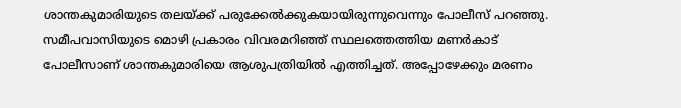ശാന്തകുമാരിയുടെ തലയ്ക്ക് പരുക്കേല്‍ക്കുകയായിരുന്നുവെന്നും പോലീസ് പറഞ്ഞു. സമീപവാസിയുടെ മൊഴി പ്രകാരം വിവരമറിഞ്ഞ് സ്ഥലത്തെത്തിയ മണർകാട് പോലീസാണ്‌ ശാന്തകുമാരിയെ ആശുപത്രിയില്‍ എത്തിച്ചത്. അപ്പോഴേക്കും മരണം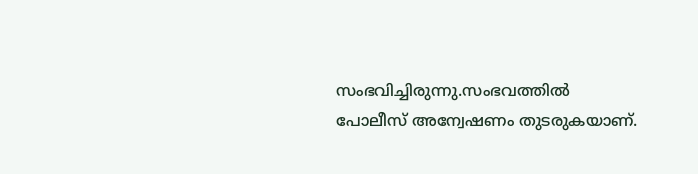സംഭവിച്ചിരുന്നു.സംഭവത്തില്‍ പോലീസ് അന്വേഷണം തുടരുകയാണ്.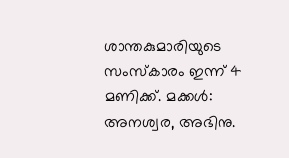ശാന്തകുമാരിയുടെ സംസ്കാരം ഇന്ന് 4 മണിക്ക്. മക്കള്‍: അനശ്വര, അഭിനു.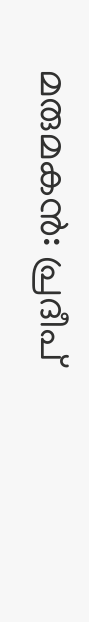മരുമകൻ: പ്രദീപ്